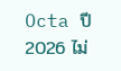Octa ปี 2026 ไม่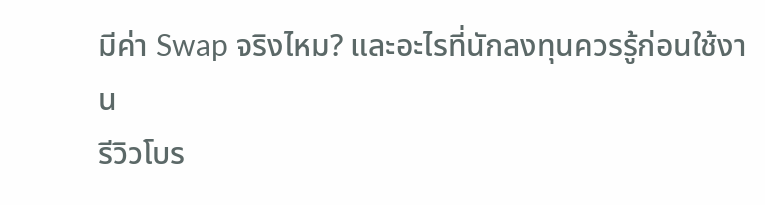มีค่า Swap จริงไหม? และอะไรที่นักลงทุนควรรู้ก่อนใช้งาน
รีวิวโบร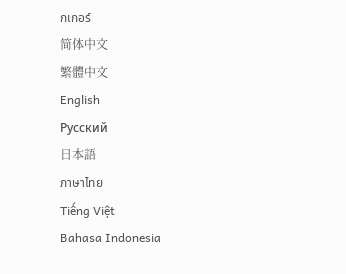กเกอร์
简体中文
繁體中文
English
Pусский
日本語
ภาษาไทย
Tiếng Việt
Bahasa Indonesia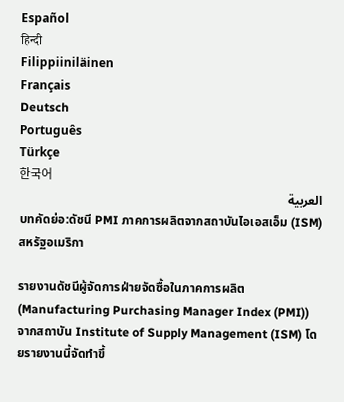Español
हिन्दी
Filippiiniläinen
Français
Deutsch
Português
Türkçe
한국어
العربية
บทคัดย่อ:ดัชนี PMI ภาคการผลิตจากสถาบันไอเอสเอ็ม (ISM) สหรัฐอเมริกา

รายงานดัชนีผู้จัดการฝ่ายจัดซื้อในภาคการผลิต (Manufacturing Purchasing Manager Index (PMI)) จากสถาบัน Institute of Supply Management (ISM) โดยรายงานนี้จัดทำขึ้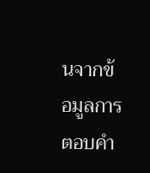นจากข้อมูลการตอบคำ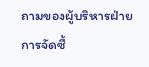ถามของผู้บริหารฝ่ายการจัดซื้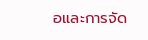อและการจัด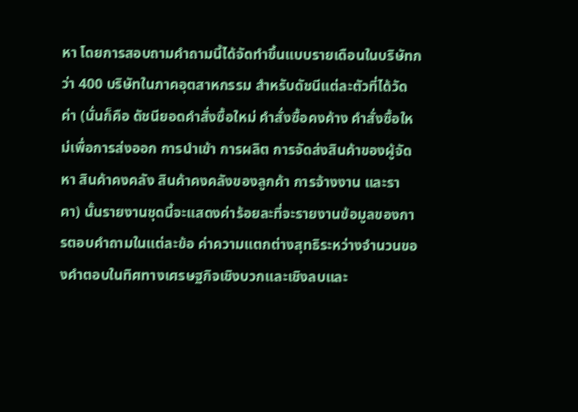หา โดยการสอบถามคำถามนี้ได้จัดทำขึ้นแบบรายเดือนในบริษัทกว่า 400 บริษัทในภาคอุตสาหกรรม สำหรับดัชนีแต่ละตัวที่ได้วัดค่า (นั่นก็คือ ดัชนียอดคำสั่งซื้อใหม่ คำสั่งซื้อคงค้าง คำสั่งซื้อใหม่เพื่อการส่งออก การนำเข้า การผลิต การจัดส่งสินค้าของผู้จัดหา สินค้าคงคลัง สินค้าคงคลังของลูกค้า การจ้างงาน และราคา) นั้นรายงานชุดนี้จะแสดงค่าร้อยละที่จะรายงานข้อมูลของการตอบคำถามในแต่ละข้อ ค่าความแตกต่างสุทธิระหว่างจำนวนของคำตอบในทิศทางเศรษฐกิจเชิงบวกและเชิงลบและ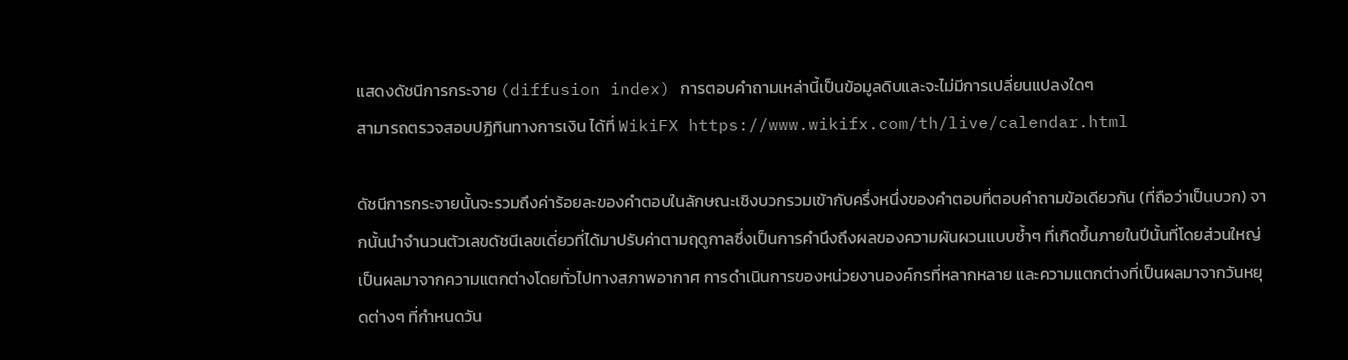แสดงดัชนีการกระจาย (diffusion index) การตอบคำถามเหล่านี้เป็นข้อมูลดิบและจะไม่มีการเปลี่ยนแปลงใดๆ
สามารถตรวจสอบปฏิทินทางการเงิน ได้ที่ WikiFX https://www.wikifx.com/th/live/calendar.html

ดัชนีการกระจายนั้นจะรวมถึงค่าร้อยละของคำตอบในลักษณะเชิงบวกรวมเข้ากับครึ่งหนึ่งของคำตอบที่ตอบคำถามข้อเดียวกัน (ที่ถือว่าเป็นบวก) จากนั้นนำจำนวนตัวเลขดัชนีเลขเดี่ยวที่ได้มาปรับค่าตามฤดูกาลซึ่งเป็นการคำนึงถึงผลของความผันผวนแบบซ้ำๆ ที่เกิดขึ้นภายในปีนั้นที่โดยส่วนใหญ่เป็นผลมาจากความแตกต่างโดยทั่วไปทางสภาพอากาศ การดำเนินการของหน่วยงานองค์กรที่หลากหลาย และความแตกต่างที่เป็นผลมาจากวันหยุดต่างๆ ที่กำหนดวัน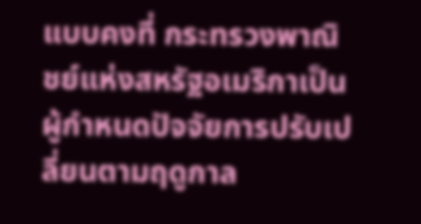แบบคงที่ กระทรวงพาณิชย์แห่งสหรัฐอเมริกาเป็นผู้กำหนดปัจจัยการปรับเปลี่ยนตามฤดูกาล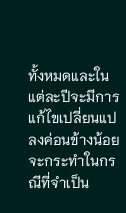ทั้งหมดและในแต่ละปีจะมีการแก้ไขเปลี่ยนแปลงค่อนข้างน้อยจะกระทำในกรณีที่จำเป็น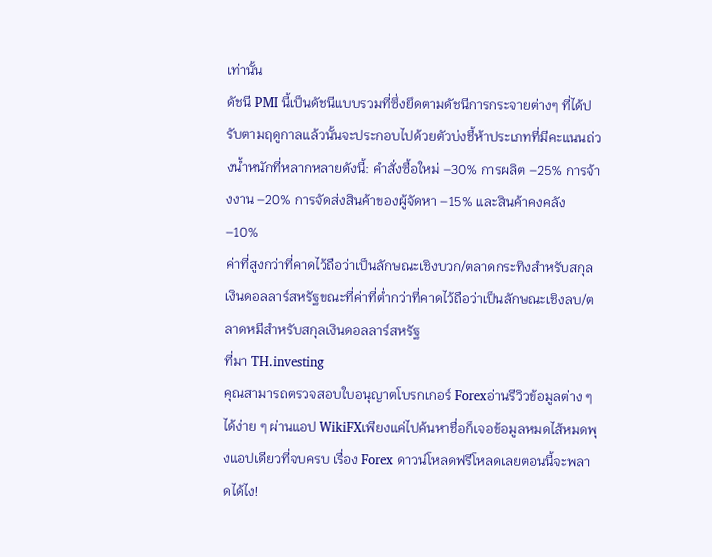เท่านั้น
ดัชนี PMI นี้เป็นดัชนีแบบรวมที่ซึ่งยึดตามดัชนีการกระจายต่างๆ ที่ได้ปรับตามฤดูกาลแล้วนั้นจะประกอบไปด้วยตัวบ่งชี้ห้าประเภทที่มีคะแนนถ่วงน้ำหนักที่หลากหลายดังนี้: คำสั่งซื้อใหม่ –30% การผลิต –25% การจ้างงาน –20% การจัดส่งสินค้าของผู้จัดหา –15% และสินค้าคงคลัง –10%
ค่าที่สูงกว่าที่คาดไว้ถือว่าเป็นลักษณะเชิงบวก/ตลาดกระทิงสำหรับสกุลเงินดอลลาร์สหรัฐขณะที่ค่าที่ต่ำกว่าที่คาดไว้ถือว่าเป็นลักษณะเชิงลบ/ตลาดหมีสำหรับสกุลเงินดอลลาร์สหรัฐ
ที่มา TH.investing
คุณสามารถตรวจสอบใบอนุญาตโบรกเกอร์ Forexอ่านรีวิวข้อมูลต่าง ๆ ได้ง่าย ๆ ผ่านแอป WikiFXเพียงแค่ไปค้นหาชื่อก็เจอข้อมูลหมดไส้หมดพุงแอปเดียวที่จบครบ เรื่อง Forex ดาวน์โหลดฟรีโหลดเลยตอนนี้จะพลาดได้ไง!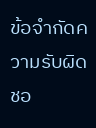ข้อจำกัดความรับผิดชอ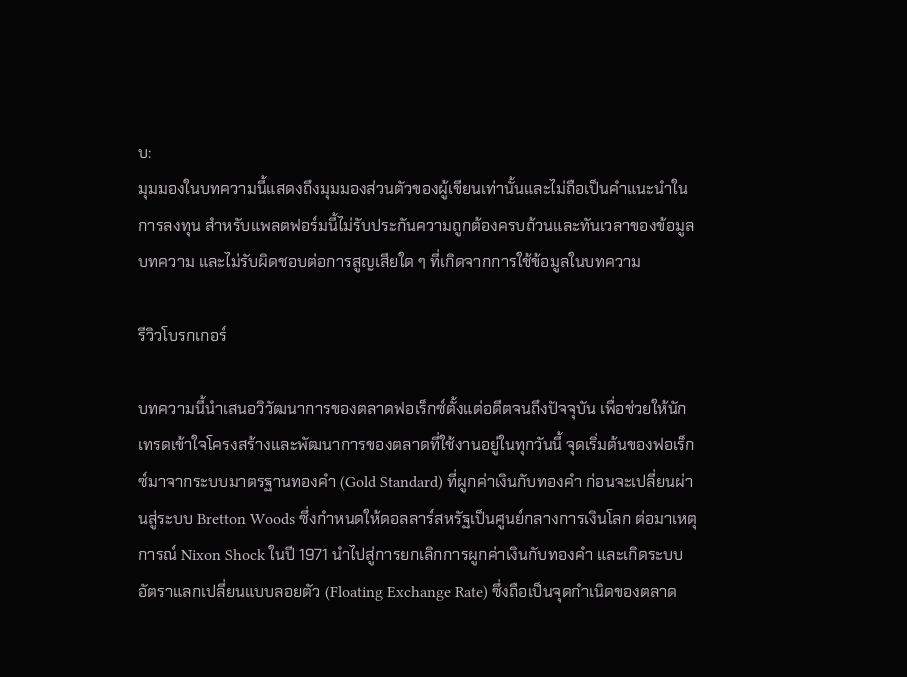บ:
มุมมองในบทความนี้แสดงถึงมุมมองส่วนตัวของผู้เขียนเท่านั้นและไม่ถือเป็นคำแนะนำในการลงทุน สำหรับแพลตฟอร์มนี้ไม่รับประกันความถูกต้องครบถ้วนและทันเวลาของข้อมูลบทความ และไม่รับผิดชอบต่อการสูญเสียใด ๆ ที่เกิดจากการใช้ข้อมูลในบทความ

รีวิวโบรกเกอร์

บทความนี้นำเสนอวิวัฒนาการของตลาดฟอเร็กซ์ตั้งแต่อดีตจนถึงปัจจุบัน เพื่อช่วยให้นักเทรดเข้าใจโครงสร้างและพัฒนาการของตลาดที่ใช้งานอยู่ในทุกวันนี้ จุดเริ่มต้นของฟอเร็กซ์มาจากระบบมาตรฐานทองคำ (Gold Standard) ที่ผูกค่าเงินกับทองคำ ก่อนจะเปลี่ยนผ่านสู่ระบบ Bretton Woods ซึ่งกำหนดให้ดอลลาร์สหรัฐเป็นศูนย์กลางการเงินโลก ต่อมาเหตุการณ์ Nixon Shock ในปี 1971 นำไปสู่การยกเลิกการผูกค่าเงินกับทองคำ และเกิดระบบอัตราแลกเปลี่ยนแบบลอยตัว (Floating Exchange Rate) ซึ่งถือเป็นจุดกำเนิดของตลาด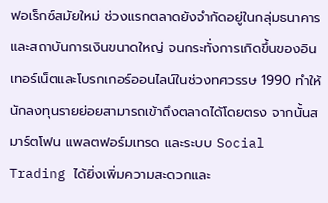ฟอเร็กซ์สมัยใหม่ ช่วงแรกตลาดยังจำกัดอยู่ในกลุ่มธนาคารและสถาบันการเงินขนาดใหญ่ จนกระทั่งการเกิดขึ้นของอินเทอร์เน็ตและโบรกเกอร์ออนไลน์ในช่วงทศวรรษ 1990 ทำให้นักลงทุนรายย่อยสามารถเข้าถึงตลาดได้โดยตรง จากนั้นสมาร์ตโฟน แพลตฟอร์มเทรด และระบบ Social Trading ได้ยิ่งเพิ่มความสะดวกและ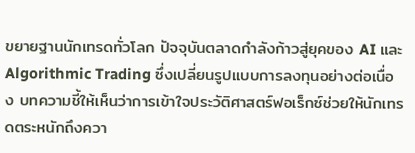ขยายฐานนักเทรดทั่วโลก ปัจจุบันตลาดกำลังก้าวสู่ยุคของ AI และ Algorithmic Trading ซึ่งเปลี่ยนรูปแบบการลงทุนอย่างต่อเนื่อง บทความชี้ให้เห็นว่าการเข้าใจประวัติศาสตร์ฟอเร็กซ์ช่วยให้นักเทรดตระหนักถึงควา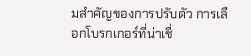มสำคัญของการปรับตัว การเลือกโบรกเกอร์ที่น่าเชื่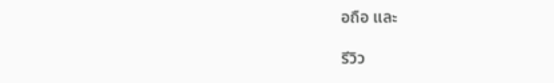อถือ และ

รีวิว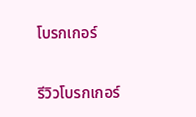โบรกเกอร์

รีวิวโบรกเกอร์